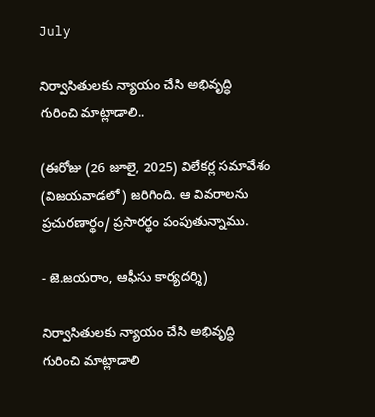July

నిర్వాసితులకు న్యాయం చేసి అభివృద్ధి గురించి మాట్లాడాలి..

(ఈరోజు (26 జూలై, 2025) విలేకర్ల సమావేశం (విజయవాడలో) జరిగింది. ఆ వివరాలను ప్రచురణార్థం/ ప్రసారర్థం పంపుతున్నాము.

- జె.జయరాం, ఆఫీసు కార్యదర్శి)

నిర్వాసితులకు న్యాయం చేసి అభివృద్ధి గురించి మాట్లాడాలి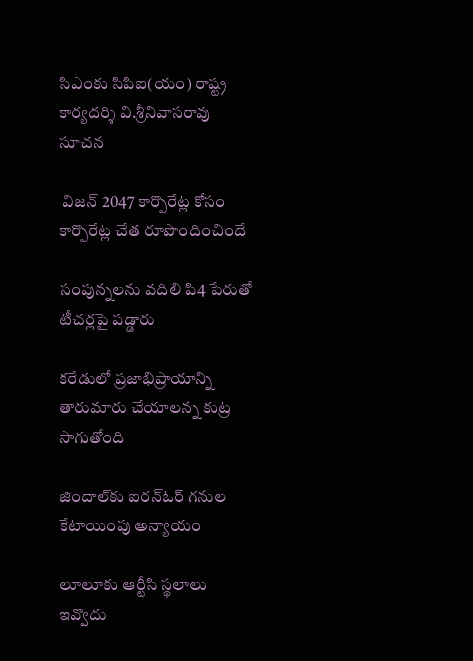సిఎంకు సిపిఐ(యం) రాష్ట్ర కార్యదర్శి వి.శ్రీనివాసరావు సూచన

 విజన్‌ 2047 కార్పొరేట్ల కోసం కార్పొరేట్ల చేత రూపొందించిందే

సంపున్నలను వదిలి పి4 పేరుతో టీచర్లపై పడ్డారు

కరేడులో ప్రజాభిప్రాయాన్ని తారుమారు చేయాలన్న కుట్ర సాగుతోంది

జిందాల్‌కు ఐరన్‌ఓర్‌ గనుల కేటాయింపు అన్యాయం

లూలూకు ఆర్టీసి స్థలాలు ఇవ్వొదు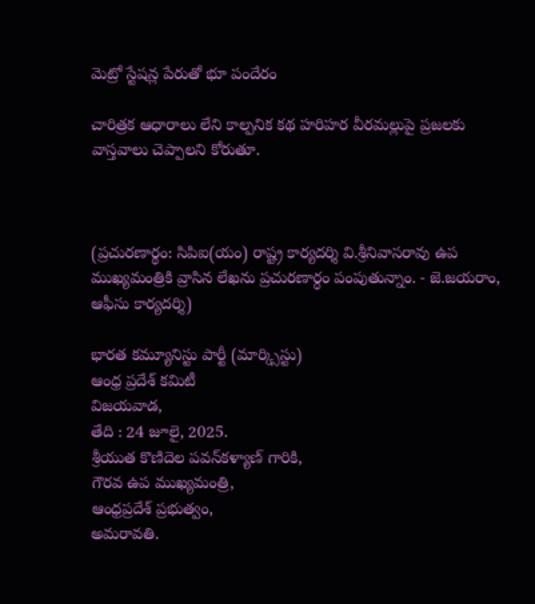మెట్రో స్టేషన్ల పేరుతో భూ పందేరం

చారిత్రక ఆధారాలు లేని కాల్పనిక కథ హరిహర వీరమల్లుపై ప్రజలకు వాస్తవాలు చెప్పాలని కోరుతూ.



(ప్రచురణార్థం: సిపిఐ(యం) రాష్ట్ర కార్యదర్శి వి.శ్రీనివాసరావు ఉప ముఖ్యమంత్రికి వ్రాసిన లేఖను ప్రచురణార్ధం పంపుతున్నాం. - జె.జయరాం, ఆఫీసు కార్యదర్శి)

భారత కమ్యూనిస్టు పార్టీ (మార్క్సిస్టు)
ఆంధ్ర ప్రదేశ్ కమిటీ
విజయవాడ,
తేది : 24 జూలై, 2025.
శ్రీయుత కొణిదెల పవన్‌కళ్యాణ్‌ గారికి,
గౌరవ ఉప ముఖ్యమంత్రి,
ఆంధ్రప్రదేశ్‌ ప్రభుత్వం,
అమరావతి.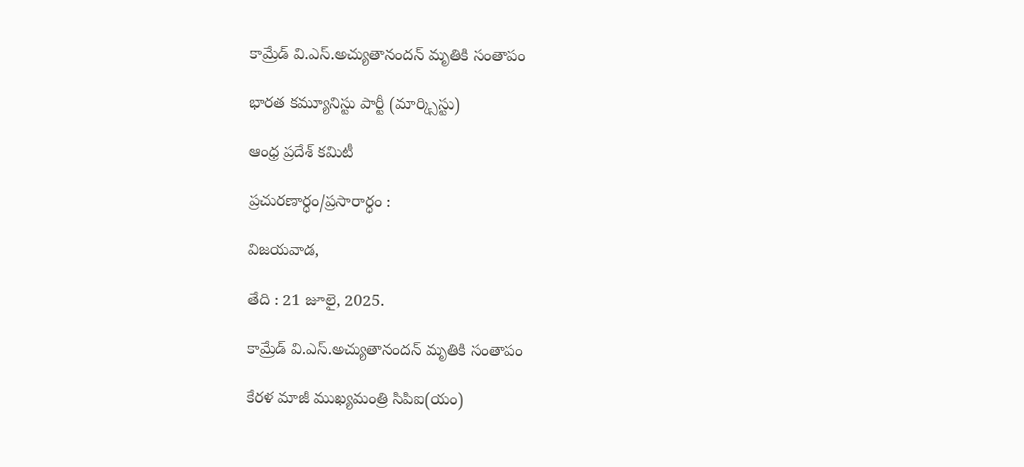కామ్రేడ్‌ వి.ఎస్‌.అచ్యుతానందన్‌ మృతికి సంతాపం

భారత కమ్యూనిస్టు పార్టీ (మార్క్సిస్టు)

ఆంధ్ర ప్రదేశ్ కమిటీ

ప్రచురణార్ధం/ప్రసారార్ధం :

విజయవాడ,

తేది : 21 జూలై, 2025.

కామ్రేడ్‌ వి.ఎస్‌.అచ్యుతానందన్‌ మృతికి సంతాపం

కేరళ మాజీ ముఖ్యమంత్రి సిపిఐ(యం)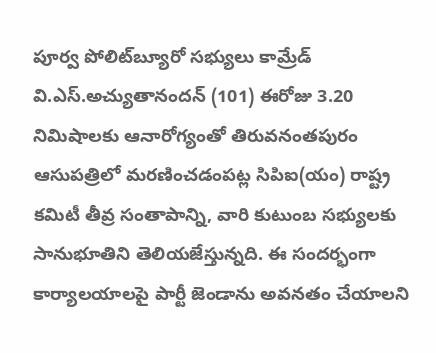పూర్వ పోలిట్‌బ్యూరో సభ్యులు కామ్రేడ్‌ వి.ఎస్‌.అచ్యుతానందన్‌ (101) ఈరోజు 3.20  నిమిషాలకు ఆనారోగ్యంతో తిరువనంతపురం ఆసుపత్రిలో మరణించడంపట్ల సిపిఐ(యం) రాష్ట్ర కమిటీ తీవ్ర సంతాపాన్ని, వారి కుటుంబ సభ్యులకు సానుభూతిని తెలియజేస్తున్నది. ఈ సందర్భంగా కార్యాలయాలపై పార్టీ జెండాను అవనతం చేయాలని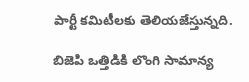పార్టీ కమిటీలకు తెలియజేస్తున్నది.

బిజెపి ఒత్తిడికి లొంగి సామాన్య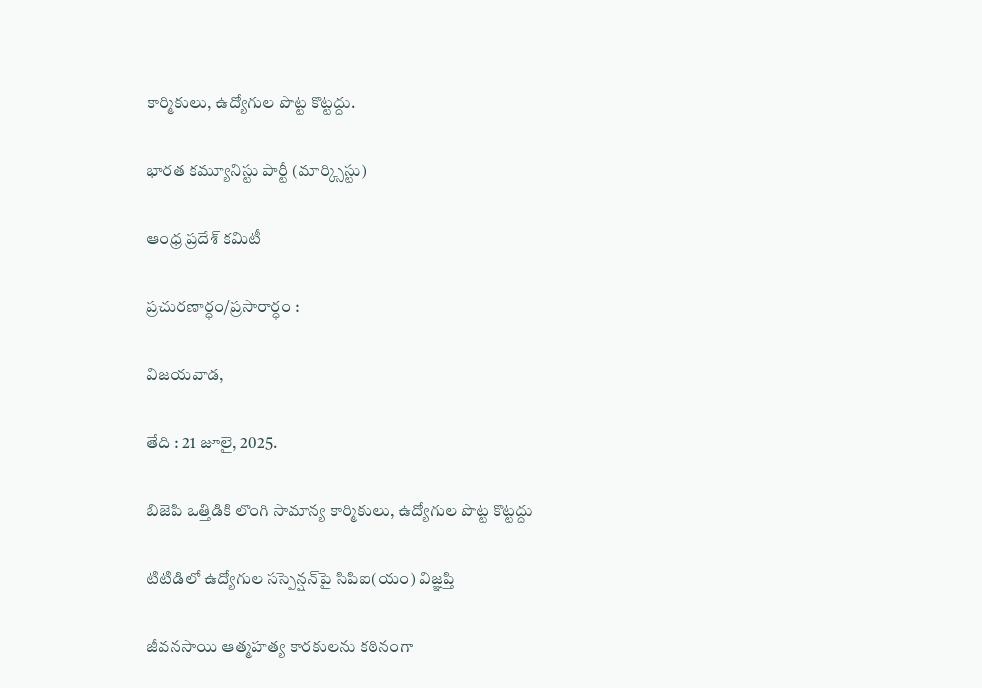కార్మికులు, ఉద్యోగుల పొట్ట కొట్టద్దు.

భారత కమ్యూనిస్టు పార్టీ (మార్క్సిస్టు)

ఆంధ్ర ప్రదేశ్ కమిటీ

ప్రచురణార్ధం/ప్రసారార్ధం :

విజయవాడ,

తేది : 21 జూలై, 2025.

బిజెపి ఒత్తిడికి లొంగి సామాన్య కార్మికులు, ఉద్యోగుల పొట్ట కొట్టద్దు

టిటిడిలో ఉద్యోగుల సస్పెన్షన్‌పై సిపిఐ(యం) విజ్ఞప్తి

జీవనసాయి ఆత్మహత్య కారకులను కఠినంగా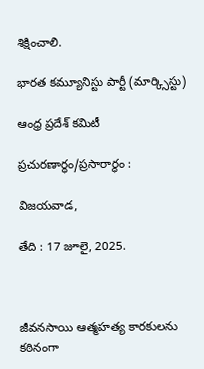శిక్షించాలి.

భారత కమ్యూనిస్టు పార్టీ (మార్క్సిస్టు)

ఆంధ్ర ప్రదేశ్ కమిటీ

ప్రచురణార్ధం/ప్రసారార్ధం :

విజయవాడ,

తేది : 17 జూలై, 2025.



జీవనసాయి ఆత్మహత్య కారకులను కఠినంగా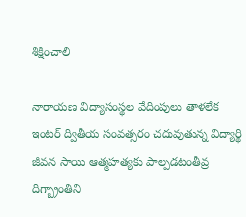శిక్షించాలి

నారాయణ విద్యాసంస్థల వేదింపులు తాళలేక ఇంటర్‌ ద్వితీయ సంవత్సరం చదువుతున్న విద్యార్థి జీవన సాయి ఆత్మహత్యకు పాల్పడటంతీవ్ర దిగ్బ్రాంతిని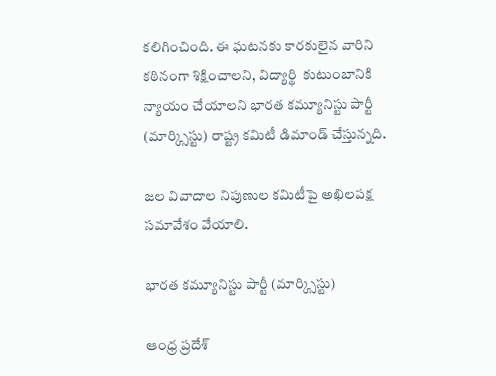కలిగించింది. ఈ ఘటనకు కారకులైన వారిని కఠినంగా శిక్షించాలని, విద్యార్థి  కుటుంబానికి న్యాయం చేయాలని భారత కమ్యూనిస్టు పార్టీ (మార్క్సిస్టు) రాష్ట్ర కమిటీ డిమాండ్‌ చేస్తున్నది.

జల వివాదాల నిపుణుల కమిటీపై అఖిలపక్ష సమావేశం వేయాలి.

భారత కమ్యూనిస్టు పార్టీ (మార్క్సిస్టు)

ఆంధ్ర ప్రదేశ్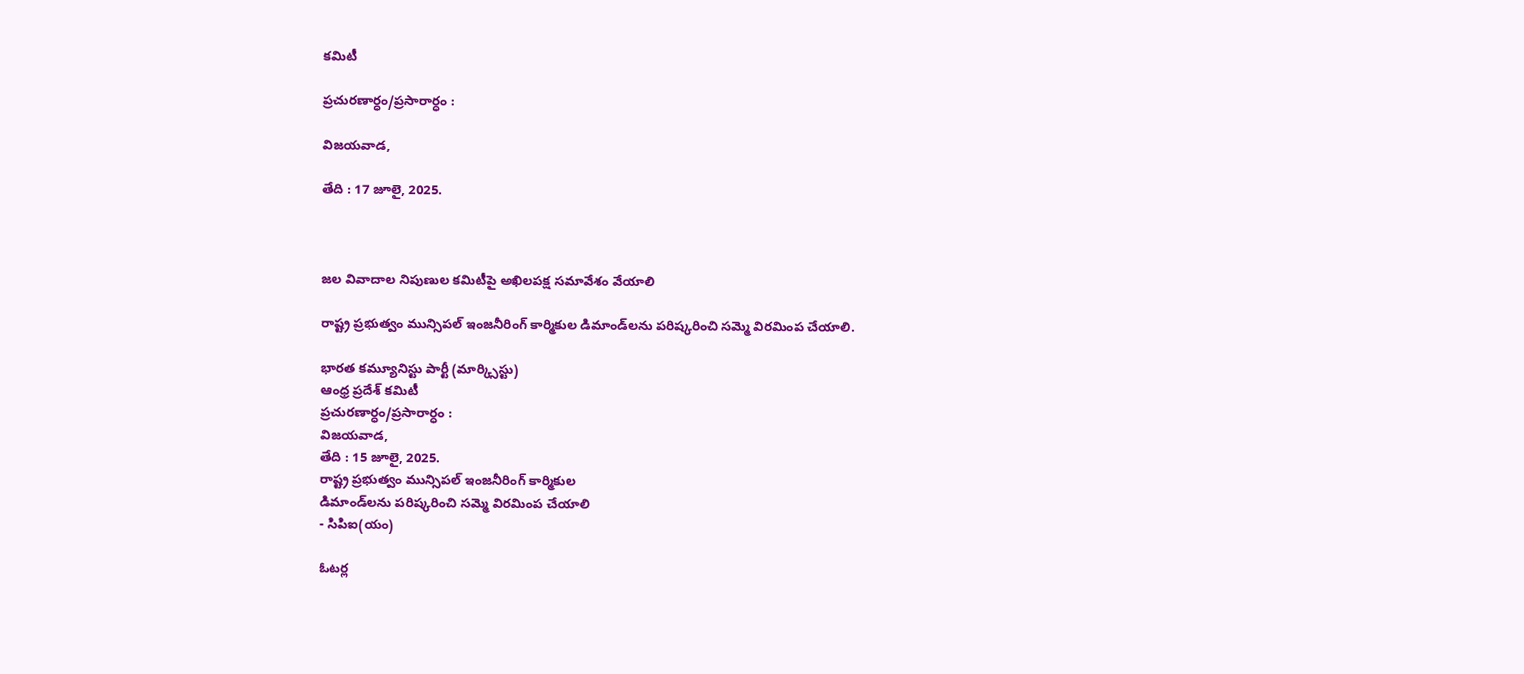కమిటీ

ప్రచురణార్ధం/ప్రసారార్ధం :

విజయవాడ,

తేది : 17 జూలై, 2025.



జల వివాదాల నిపుణుల కమిటీపై అఖిలపక్ష సమావేశం వేయాలి

రాష్ట్ర ప్రభుత్వం మున్సిపల్‌ ఇంజనీరింగ్‌ కార్మికుల డిమాండ్‌లను పరిష్కరించి సమ్మె విరమింప చేయాలి.

భారత కమ్యూనిస్టు పార్టీ (మార్క్సిస్టు)
ఆంధ్ర ప్రదేశ్ కమిటీ
ప్రచురణార్ధం/ప్రసారార్ధం :
విజయవాడ,
తేది : 15 జూలై, 2025.
రాష్ట్ర ప్రభుత్వం మున్సిపల్‌ ఇంజనీరింగ్‌ కార్మికుల
డిమాండ్‌లను పరిష్కరించి సమ్మె విరమింప చేయాలి
- సిపిఐ(యం)

ఓటర్ల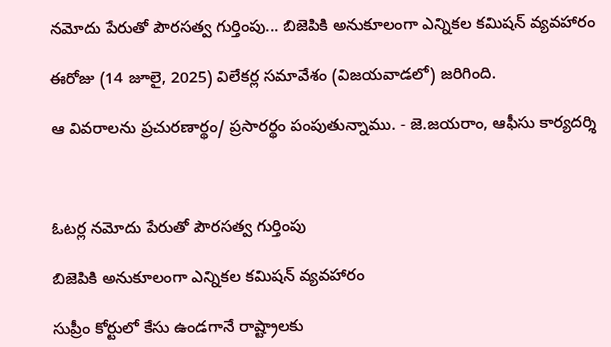నమోదు పేరుతో పౌరసత్వ గుర్తింపు... బిజెపికి అనుకూలంగా ఎన్నికల కమిషన్‌ వ్యవహారం

ఈరోజు (14 జూలై, 2025) విలేకర్ల సమావేశం (విజయవాడలో) జరిగింది.

ఆ వివరాలను ప్రచురణార్థం/ ప్రసారర్థం పంపుతున్నాము. - జె.జయరాం, ఆఫీసు కార్యదర్శి



ఓటర్ల నమోదు పేరుతో పౌరసత్వ గుర్తింపు

బిజెపికి అనుకూలంగా ఎన్నికల కమిషన్‌ వ్యవహారం

సుప్రీం కోర్టులో కేసు ఉండగానే రాష్ట్రాలకు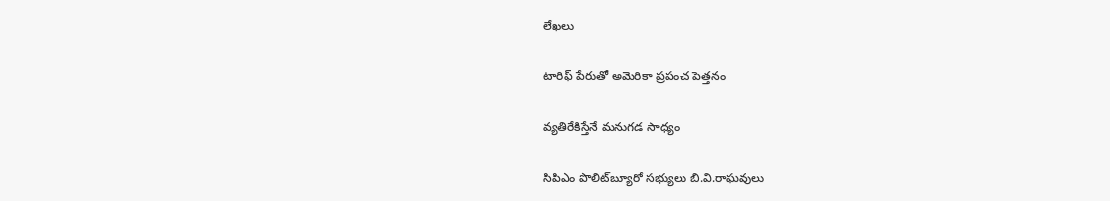లేఖలు

టారిఫ్‌ పేరుతో అమెరికా ప్రపంచ పెత్తనం

వ్యతిరేకిస్తేనే మనుగడ సాధ్యం

సిపిఎం పొలిట్‌బ్యూరో సభ్యులు బి.వి.రాఘవులు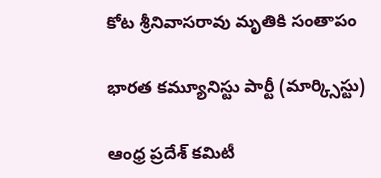కోట శ్రీనివాసరావు మృతికి సంతాపం

భారత కమ్యూనిస్టు పార్టీ (మార్క్సిస్టు)

ఆంధ్ర ప్రదేశ్ కమిటీ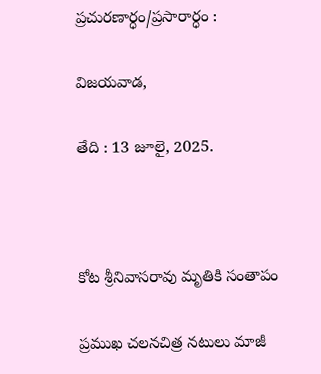ప్రచురణార్ధం/ప్రసారార్ధం :

విజయవాడ,

తేది : 13 జూలై, 2025.



కోట శ్రీనివాసరావు మృతికి సంతాపం

ప్రముఖ చలనచిత్ర నటులు మాజీ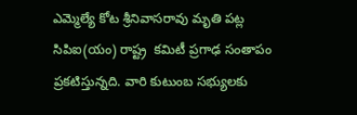ఎమ్మెల్యే కోట శ్రీనివాసరావు మృతి పట్ల సిపిఐ(యం) రాష్ట్ర  కమిటీ ప్రగాఢ సంతాపం ప్రకటిస్తున్నది. వారి కుటుంబ సభ్యులకు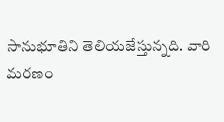సానుభూతిని తెలియజేస్తున్నది. వారి మరణం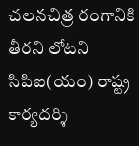చలనచిత్ర రంగానికి తీరని లోటని సిపిఐ(యం) రాష్ట్ర కార్యదర్శి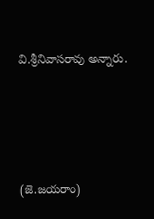వి.శ్రీనివాసరావు అన్నారు.





(జె.జయరాం)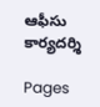ఆఫీసు కార్యదర్శి

Pages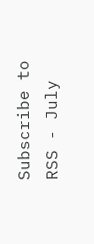Subscribe to RSS - July